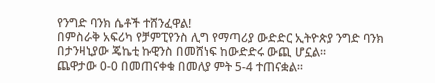የንግድ ባንክ ሴቶች ተሸንፈዋል!
በምስራቅ አፍሪካ የቻምፒየንስ ሊግ የማጣሪያ ውድድር ኢትዮጵያ ንግድ ባንክ በታንዛኒያው ጄኬቲ ኩዊንስ በመሸነፍ ከውድድሩ ውጪ ሆኗል።
ጨዋታው 0-0 በመጠናቀቁ በመለያ ምት 5-4 ተጠናቋል።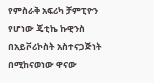የምስራቅ አፍሪካ ቻምፒዮን የሆነው ጄቲኬ ኩዊንስ በአይቮሪኮስት አስተናጋጅነት በሚከናወነው ዋናው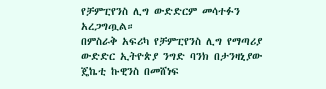የቻምፒየንስ ሊግ ውድድርም መሳተፉን አረጋግጧል።
በምስራቅ አፍሪካ የቻምፒየንስ ሊግ የማጣሪያ ውድድር ኢትዮጵያ ንግድ ባንክ በታንዛኒያው ጄኬቲ ኩዊንስ በመሸነፍ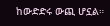ከውድድሩ ውጪ ሆኗል።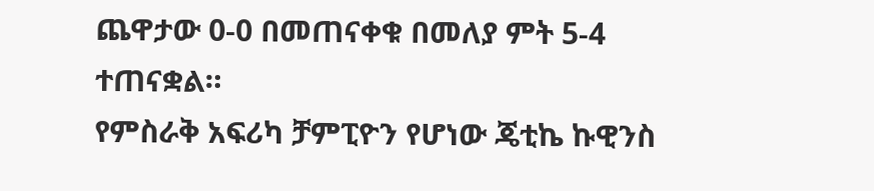ጨዋታው 0-0 በመጠናቀቁ በመለያ ምት 5-4 ተጠናቋል።
የምስራቅ አፍሪካ ቻምፒዮን የሆነው ጄቲኬ ኩዊንስ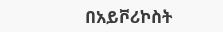በአይቮሪኮስት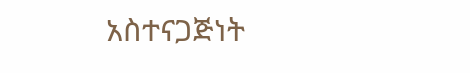አስተናጋጅነት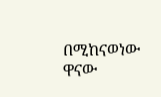በሚከናወነው ዋናው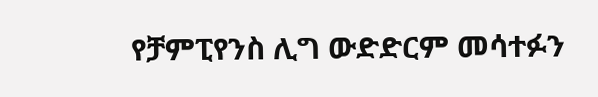የቻምፒየንስ ሊግ ውድድርም መሳተፉን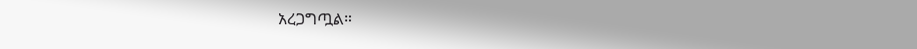አረጋግጧል።